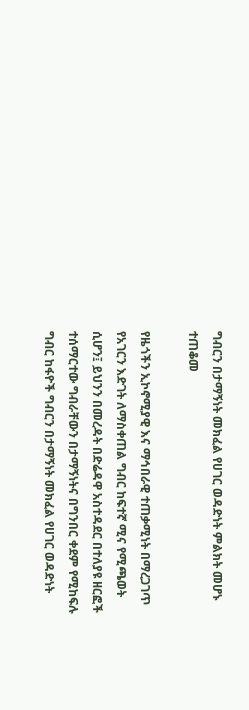ግብርን በታማኝነት መክፈል የሀገር ወዳድነት ምልክት መሆኑ ተጠቆመ

የዜጎችን ኢኮኖሚያዊ እና ማኅበራዊ ተጠቃሚነት በማረጋገጥ የአገርን እድገት ለማስቀጠል ግብር ከፍተኛ ሚና የሚጫወት ሲሆን፤ ይህንን በመረዳት በድሬዳዋ አስተዳደር በተለያዩ ዘርፎች ተሰማርተው ግብራቸውን በታማኝነትና በግንበር ቀደም የሚከፍሉ ግብር ከፋዮች ግብርን በታማኝነት መክፈል የሀገር ወዳድነት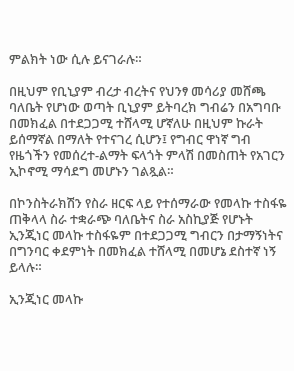ምልክት ነው ሲሉ ይናገራሉ።

በዚህም የቢኒያም ብረታ ብረትና የህንፃ መሳሪያ መሸጫ ባለቤት የሆነው ወጣት ቢኒያም ይትባረክ ግብሬን በአግባቡ በመክፈል በተደጋጋሚ ተሸላሚ ሆኛለሁ በዚህም ኩራት ይሰማኛል በማለት የተናገረ ሲሆን፤ የግብር ዋነኛ ግብ የዜጎችን የመሰረተ-ልማት ፍላጎት ምላሽ በመስጠት የአገርን ኢኮኖሚ ማሳደግ መሆኑን ገልጿል።

በኮንስትራክሽን የስራ ዘርፍ ላይ የተሰማራው የመላኩ ተስፋዬ ጠቅላላ ስራ ተቋራጭ ባለቤትና ስራ አስኪያጅ የሆኑት ኢንጂነር መላኩ ተስፋዬም በተደጋጋሚ ግብርን በታማኝነትና በግንባር ቀደምነት በመክፈል ተሸላሚ በመሆኔ ደስተኛ ነኝ ይላሉ።

ኢንጂነር መላኩ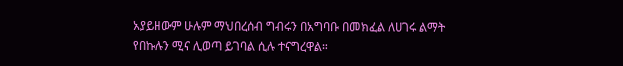አያይዘውም ሁሉም ማህበረሰብ ግብሩን በአግባቡ በመክፈል ለሀገሩ ልማት የበኩሉን ሚና ሊወጣ ይገባል ሲሉ ተናግረዋል።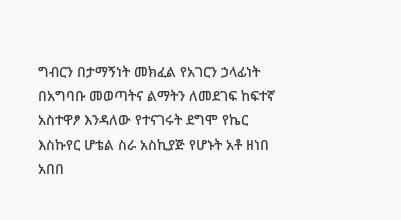ግብርን በታማኝነት መክፈል የአገርን ኃላፊነት በአግባቡ መወጣትና ልማትን ለመደገፍ ከፍተኛ አስተዋፆ እንዳለው የተናገሩት ደግሞ የኬር እስኩየር ሆቴል ስራ አስኪያጅ የሆኑት አቶ ዘነበ አበበ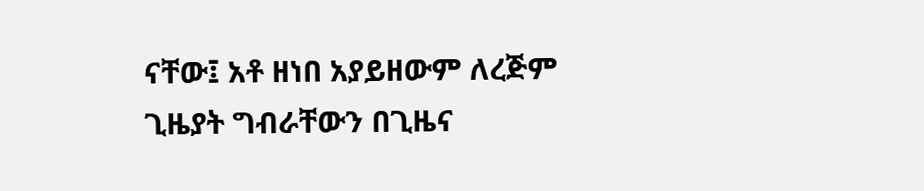ናቸው፤ አቶ ዘነበ አያይዘውም ለረጅም ጊዜያት ግብራቸውን በጊዜና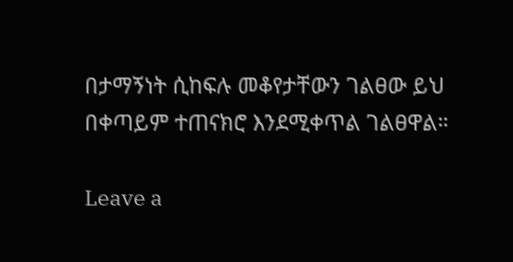በታማኝነት ሲከፍሉ መቆየታቸውን ገልፀው ይህ በቀጣይም ተጠናክሮ እንደሚቀጥል ገልፀዋል።

Leave a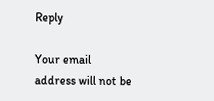Reply

Your email address will not be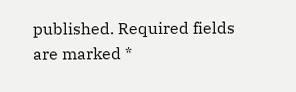published. Required fields are marked *